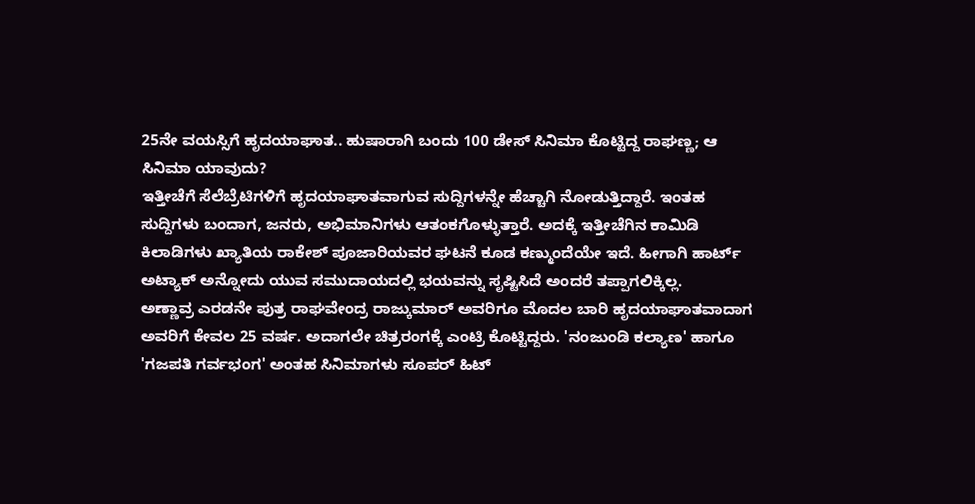25ನೇ ವಯಸ್ಸಿಗೆ ಹೃದಯಾಘಾತ.. ಹುಷಾರಾಗಿ ಬಂದು 100 ಡೇಸ್ ಸಿನಿಮಾ ಕೊಟ್ಟಿದ್ದ ರಾಘಣ್ಣ; ಆ ಸಿನಿಮಾ ಯಾವುದು?
ಇತ್ತೀಚೆಗೆ ಸೆಲೆಬ್ರೆಟಿಗಳಿಗೆ ಹೃದಯಾಘಾತವಾಗುವ ಸುದ್ದಿಗಳನ್ನೇ ಹೆಚ್ಚಾಗಿ ನೋಡುತ್ತಿದ್ದಾರೆ. ಇಂತಹ ಸುದ್ದಿಗಳು ಬಂದಾಗ, ಜನರು, ಅಭಿಮಾನಿಗಳು ಆತಂಕಗೊಳ್ಳುತ್ತಾರೆ. ಅದಕ್ಕೆ ಇತ್ತೀಚೆಗಿನ ಕಾಮಿಡಿ ಕಿಲಾಡಿಗಳು ಖ್ಯಾತಿಯ ರಾಕೇಶ್ ಪೂಜಾರಿಯವರ ಘಟನೆ ಕೂಡ ಕಣ್ಮುಂದೆಯೇ ಇದೆ. ಹೀಗಾಗಿ ಹಾರ್ಟ್ ಅಟ್ಯಾಕ್ ಅನ್ನೋದು ಯುವ ಸಮುದಾಯದಲ್ಲಿ ಭಯವನ್ನು ಸೃಷ್ಟಿಸಿದೆ ಅಂದರೆ ತಪ್ಪಾಗಲಿಕ್ಕಿಲ್ಲ.
ಅಣ್ಣಾವ್ರ ಎರಡನೇ ಪುತ್ರ ರಾಘವೇಂದ್ರ ರಾಜ್ಕುಮಾರ್ ಅವರಿಗೂ ಮೊದಲ ಬಾರಿ ಹೃದಯಾಘಾತವಾದಾಗ ಅವರಿಗೆ ಕೇವಲ 25 ವರ್ಷ. ಅದಾಗಲೇ ಚಿತ್ರರಂಗಕ್ಕೆ ಎಂಟ್ರಿ ಕೊಟ್ಟಿದ್ದರು. 'ನಂಜುಂಡಿ ಕಲ್ಯಾಣ' ಹಾಗೂ 'ಗಜಪತಿ ಗರ್ವಭಂಗ' ಅಂತಹ ಸಿನಿಮಾಗಳು ಸೂಪರ್ ಹಿಟ್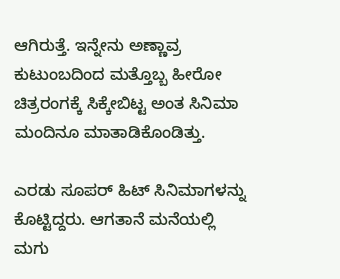ಆಗಿರುತ್ತೆ. ಇನ್ನೇನು ಅಣ್ಣಾವ್ರ ಕುಟುಂಬದಿಂದ ಮತ್ತೊಬ್ಬ ಹೀರೋ ಚಿತ್ರರಂಗಕ್ಕೆ ಸಿಕ್ಕೇಬಿಟ್ಟ ಅಂತ ಸಿನಿಮಾ ಮಂದಿನೂ ಮಾತಾಡಿಕೊಂಡಿತ್ತು.

ಎರಡು ಸೂಪರ್ ಹಿಟ್ ಸಿನಿಮಾಗಳನ್ನು ಕೊಟ್ಟಿದ್ದರು. ಆಗತಾನೆ ಮನೆಯಲ್ಲಿ ಮಗು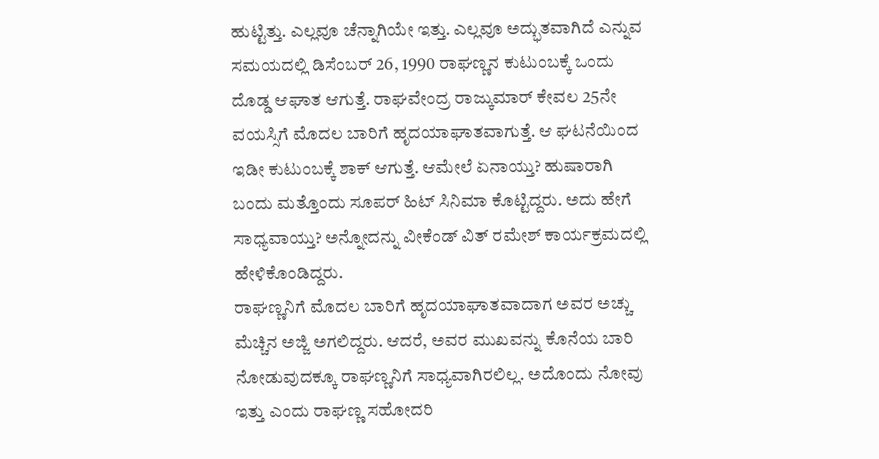ಹುಟ್ಟಿತ್ತು. ಎಲ್ಲವೂ ಚೆನ್ನಾಗಿಯೇ ಇತ್ತು. ಎಲ್ಲವೂ ಅದ್ಭುತವಾಗಿದೆ ಎನ್ನುವ ಸಮಯದಲ್ಲಿ ಡಿಸೆಂಬರ್ 26, 1990 ರಾಘಣ್ಣನ ಕುಟುಂಬಕ್ಕೆ ಒಂದು ದೊಡ್ಡ ಆಘಾತ ಆಗುತ್ತೆ. ರಾಘವೇಂದ್ರ ರಾಜ್ಕುಮಾರ್ ಕೇವಲ 25ನೇ ವಯಸ್ಸಿಗೆ ಮೊದಲ ಬಾರಿಗೆ ಹೃದಯಾಘಾತವಾಗುತ್ತೆ. ಆ ಘಟನೆಯಿಂದ ಇಡೀ ಕುಟುಂಬಕ್ಕೆ ಶಾಕ್ ಆಗುತ್ತೆ. ಆಮೇಲೆ ಏನಾಯ್ತು? ಹುಷಾರಾಗಿ ಬಂದು ಮತ್ತೊಂದು ಸೂಪರ್ ಹಿಟ್ ಸಿನಿಮಾ ಕೊಟ್ಟಿದ್ದರು. ಅದು ಹೇಗೆ ಸಾಧ್ಯವಾಯ್ತು? ಅನ್ನೋದನ್ನು ವೀಕೆಂಡ್ ವಿತ್ ರಮೇಶ್ ಕಾರ್ಯಕ್ರಮದಲ್ಲಿ ಹೇಳಿಕೊಂಡಿದ್ದರು.
ರಾಘಣ್ಣನಿಗೆ ಮೊದಲ ಬಾರಿಗೆ ಹೃದಯಾಘಾತವಾದಾಗ ಅವರ ಅಚ್ಚು ಮೆಚ್ಚಿನ ಅಜ್ಜಿ ಅಗಲಿದ್ದರು. ಆದರೆ, ಅವರ ಮುಖವನ್ನು ಕೊನೆಯ ಬಾರಿ ನೋಡುವುದಕ್ಕೂ ರಾಘಣ್ಣನಿಗೆ ಸಾಧ್ಯವಾಗಿರಲಿಲ್ಲ. ಅದೊಂದು ನೋವು ಇತ್ತು ಎಂದು ರಾಘಣ್ಣ ಸಹೋದರಿ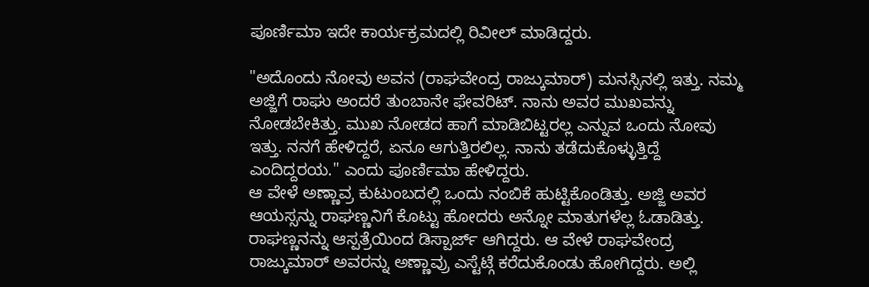ಪೂರ್ಣಿಮಾ ಇದೇ ಕಾರ್ಯಕ್ರಮದಲ್ಲಿ ರಿವೀಲ್ ಮಾಡಿದ್ದರು.

"ಅದೊಂದು ನೋವು ಅವನ (ರಾಘವೇಂದ್ರ ರಾಜ್ಕುಮಾರ್) ಮನಸ್ಸಿನಲ್ಲಿ ಇತ್ತು. ನಮ್ಮ ಅಜ್ಜಿಗೆ ರಾಘು ಅಂದರೆ ತುಂಬಾನೇ ಫೇವರಿಟ್. ನಾನು ಅವರ ಮುಖವನ್ನು ನೋಡಬೇಕಿತ್ತು. ಮುಖ ನೋಡದ ಹಾಗೆ ಮಾಡಿಬಿಟ್ಟರಲ್ಲ ಎನ್ನುವ ಒಂದು ನೋವು ಇತ್ತು. ನನಗೆ ಹೇಳಿದ್ದರೆ, ಏನೂ ಆಗುತ್ತಿರಲಿಲ್ಲ. ನಾನು ತಡೆದುಕೊಳ್ಳುತ್ತಿದ್ದೆ ಎಂದಿದ್ದರಯ." ಎಂದು ಪೂರ್ಣಿಮಾ ಹೇಳಿದ್ದರು.
ಆ ವೇಳೆ ಅಣ್ಣಾವ್ರ ಕುಟುಂಬದಲ್ಲಿ ಒಂದು ನಂಬಿಕೆ ಹುಟ್ಟಿಕೊಂಡಿತ್ತು. ಅಜ್ಜಿ ಅವರ ಆಯಸ್ಸನ್ನು ರಾಘಣ್ಣನಿಗೆ ಕೊಟ್ಟು ಹೋದರು ಅನ್ನೋ ಮಾತುಗಳೆಲ್ಲ ಓಡಾಡಿತ್ತು. ರಾಘಣ್ಣನನ್ನು ಆಸ್ಪತ್ರೆಯಿಂದ ಡಿಸ್ಪಾರ್ಜ್ ಆಗಿದ್ದರು. ಆ ವೇಳೆ ರಾಘವೇಂದ್ರ ರಾಜ್ಕುಮಾರ್ ಅವರನ್ನು ಅಣ್ಣಾವ್ರು ಎಸ್ಟೆಟ್ಗೆ ಕರೆದುಕೊಂಡು ಹೋಗಿದ್ದರು. ಅಲ್ಲಿ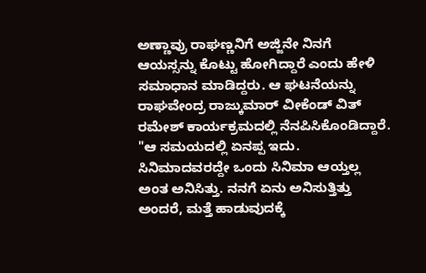ಅಣ್ಣಾವ್ರು ರಾಘಣ್ಣನಿಗೆ ಅಜ್ಜಿನೇ ನಿನಗೆ ಆಯಸ್ಸನ್ನು ಕೊಟ್ಟು ಹೋಗಿದ್ದಾರೆ ಎಂದು ಹೇಳಿ ಸಮಾಧಾನ ಮಾಡಿದ್ದರು. ಆ ಘಟನೆಯನ್ನು ರಾಘವೇಂದ್ರ ರಾಜ್ಕುಮಾರ್ ವೀಕೆಂಡ್ ವಿತ್ ರಮೇಶ್ ಕಾರ್ಯಕ್ರಮದಲ್ಲಿ ನೆನಪಿಸಿಕೊಂಡಿದ್ದಾರೆ.
"ಆ ಸಮಯದಲ್ಲಿ ಏನಪ್ಪ ಇದು. ಸಿನಿಮಾದವರದ್ದೇ ಒಂದು ಸಿನಿಮಾ ಆಯ್ತಲ್ಲ ಅಂತ ಅನಿಸಿತ್ತು. ನನಗೆ ಏನು ಅನಿಸುತ್ತಿತ್ತು ಅಂದರೆ, ಮತ್ತೆ ಹಾಡುವುದಕ್ಕೆ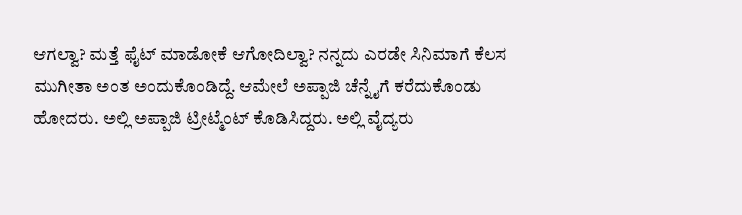ಆಗಲ್ವಾ? ಮತ್ತೆ ಫೈಟ್ ಮಾಡೋಕೆ ಆಗೋದಿಲ್ವಾ? ನನ್ನದು ಎರಡೇ ಸಿನಿಮಾಗೆ ಕೆಲಸ ಮುಗೀತಾ ಅಂತ ಅಂದುಕೊಂಡಿದ್ದೆ. ಆಮೇಲೆ ಅಪ್ಪಾಜಿ ಚೆನ್ನೈಗೆ ಕರೆದುಕೊಂಡು ಹೋದರು. ಅಲ್ಲಿ ಅಪ್ಪಾಜಿ ಟ್ರೀಟ್ಮೆಂಟ್ ಕೊಡಿಸಿದ್ದರು. ಅಲ್ಲಿ ವೈದ್ಯರು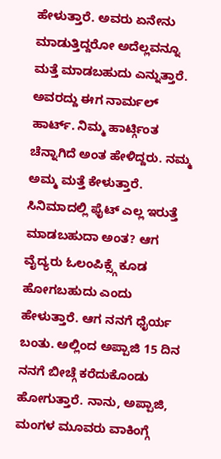ಹೇಳುತ್ತಾರೆ. ಅವರು ಏನೇನು ಮಾಡುತ್ತಿದ್ದರೋ ಅದೆಲ್ಲವನ್ನೂ ಮತ್ತೆ ಮಾಡಬಹುದು ಎನ್ನುತ್ತಾರೆ. ಅವರದ್ದು ಈಗ ನಾರ್ಮಲ್ ಹಾರ್ಟ್. ನಿಮ್ಮ ಹಾರ್ಟ್ಗಿಂತ ಚೆನ್ನಾಗಿದೆ ಅಂತ ಹೇಳಿದ್ದರು. ನಮ್ಮ ಅಮ್ಮ ಮತ್ತೆ ಕೇಳುತ್ತಾರೆ. ಸಿನಿಮಾದಲ್ಲಿ ಫೈಟ್ ಎಲ್ಲ ಇರುತ್ತೆ ಮಾಡಬಹುದಾ ಅಂತ? ಆಗ ವೈದ್ಯರು ಓಲಂಪಿಕ್ಸ್ಗೆ ಕೂಡ ಹೋಗಬಹುದು ಎಂದು ಹೇಳುತ್ತಾರೆ. ಆಗ ನನಗೆ ಧೈರ್ಯ ಬಂತು. ಅಲ್ಲಿಂದ ಅಪ್ಪಾಜಿ 15 ದಿನ ನನಗೆ ಬೀಚ್ಗೆ ಕರೆದುಕೊಂಡು ಹೋಗುತ್ತಾರೆ. ನಾನು, ಅಪ್ಪಾಜಿ, ಮಂಗಳ ಮೂವರು ವಾಕಿಂಗ್ಗೆ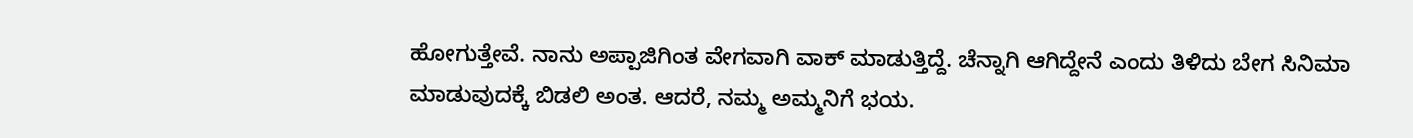ಹೋಗುತ್ತೇವೆ. ನಾನು ಅಪ್ಪಾಜಿಗಿಂತ ವೇಗವಾಗಿ ವಾಕ್ ಮಾಡುತ್ತಿದ್ದೆ. ಚೆನ್ನಾಗಿ ಆಗಿದ್ದೇನೆ ಎಂದು ತಿಳಿದು ಬೇಗ ಸಿನಿಮಾ ಮಾಡುವುದಕ್ಕೆ ಬಿಡಲಿ ಅಂತ. ಆದರೆ, ನಮ್ಮ ಅಮ್ಮನಿಗೆ ಭಯ.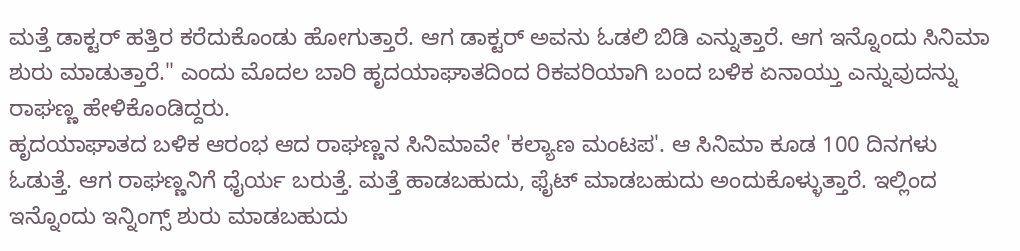ಮತ್ತೆ ಡಾಕ್ಟರ್ ಹತ್ತಿರ ಕರೆದುಕೊಂಡು ಹೋಗುತ್ತಾರೆ. ಆಗ ಡಾಕ್ಟರ್ ಅವನು ಓಡಲಿ ಬಿಡಿ ಎನ್ನುತ್ತಾರೆ. ಆಗ ಇನ್ನೊಂದು ಸಿನಿಮಾ ಶುರು ಮಾಡುತ್ತಾರೆ." ಎಂದು ಮೊದಲ ಬಾರಿ ಹೃದಯಾಘಾತದಿಂದ ರಿಕವರಿಯಾಗಿ ಬಂದ ಬಳಿಕ ಏನಾಯ್ತು ಎನ್ನುವುದನ್ನು ರಾಘಣ್ಣ ಹೇಳಿಕೊಂಡಿದ್ದರು.
ಹೃದಯಾಘಾತದ ಬಳಿಕ ಆರಂಭ ಆದ ರಾಘಣ್ಣನ ಸಿನಿಮಾವೇ 'ಕಲ್ಯಾಣ ಮಂಟಪ'. ಆ ಸಿನಿಮಾ ಕೂಡ 100 ದಿನಗಳು ಓಡುತ್ತೆ. ಆಗ ರಾಘಣ್ಣನಿಗೆ ಧೈರ್ಯ ಬರುತ್ತೆ. ಮತ್ತೆ ಹಾಡಬಹುದು, ಫೈಟ್ ಮಾಡಬಹುದು ಅಂದುಕೊಳ್ಳುತ್ತಾರೆ. ಇಲ್ಲಿಂದ ಇನ್ನೊಂದು ಇನ್ನಿಂಗ್ಸ್ ಶುರು ಮಾಡಬಹುದು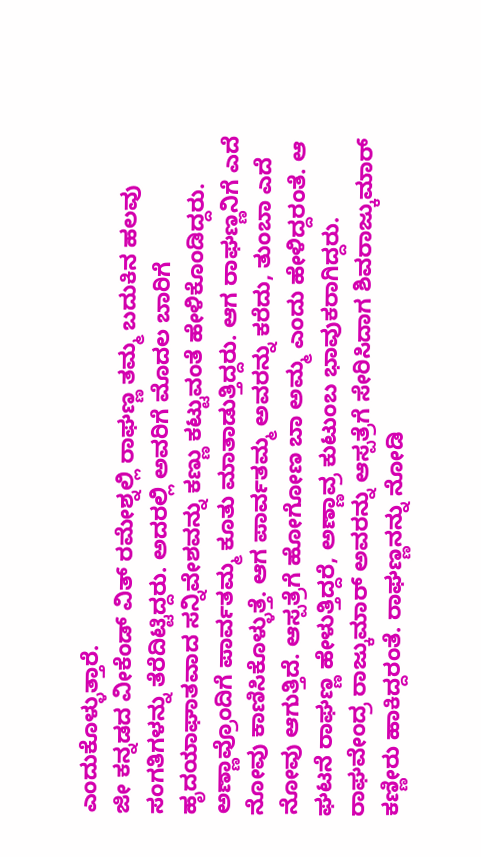ಎಂದುಕೊಳ್ಳುತ್ತಾರೆ.
ಜೀ ಕನ್ನಡದ ವೀಕೆಂಡ್ ವಿತ್ ರಮೇಶ್ನಲ್ಲಿ ರಾಘಣ್ಣ ತಮ್ಮ ಬದುಕಿನ ಹಲವು ಸಂಗತಿಗಳನ್ನು ತೆರೆದಿಟ್ಟಿದ್ದರು. ಅದರಲ್ಲಿ ಅವರಿಗೆ ಮೊದಲ ಬಾರಿಗೆ ಹೃದಯಾಘಾತವಾದ ಸನ್ನಿವೇಶವನ್ನು ಕಣ್ಣು ಕಟ್ಟುವಂತೆ ಹೇಳಿಕೊಂಡಿದ್ದರು. ಅಣ್ಣಾವ್ರೊಂದಿಗೆ ಪಾರ್ವತಮ್ಮ ಕೂತು ಮಾತಾಡುತ್ತಿದ್ದರು. ಆಗ ರಾಘಣ್ಣನಿಗೆ ಎದೆ ನೋವು ಕಾಣಿಸಿಕೊಳ್ಳುತ್ತೆ. ಆಗ ಪಾರ್ವತಮ್ಮ ಅವರನ್ನು ಕರೆದು, ತುಂಬಾ ಎದೆ ನೋವು ಆಗುತ್ತಿದೆ. ಆಸ್ಪತ್ರೆಗೆ ಹೋಗೋಣ ಬಾ ಅಮ್ಮ ಎಂದು ಹೇಳಿದ್ದರಂತೆ. ಆ ಘಟನೆ ರಾಘಣ್ಣ ಹೇಳುತ್ತಿದ್ದರೆ, ಅಣ್ಣಾವ್ರ ಕುಟುಂಬ ಭಾವುಕರಾಗಿದ್ದರು.
ರಾಘವೇಂದ್ರ ರಾಜ್ಕುಮಾರ್ ಅವರನ್ನು ಆಸ್ಪತ್ರೆಗೆ ಸೇರಿಸಿದಾಗ ಶಿವರಾಜ್ಕುಮಾರ್ ಕಣ್ಣೀರು ಹಾಕಿದ್ದರಂತೆ. ರಾಘಣ್ಣನನ್ನು ನೋಡಿ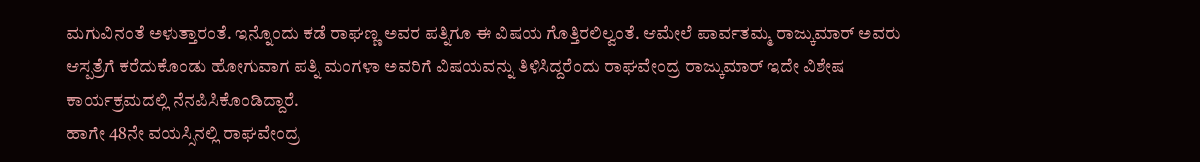ಮಗುವಿನಂತೆ ಅಳುತ್ತಾರಂತೆ. ಇನ್ನೊಂದು ಕಡೆ ರಾಘಣ್ಣ ಅವರ ಪತ್ನಿಗೂ ಈ ವಿಷಯ ಗೊತ್ತಿರಲಿಲ್ವಂತೆ. ಆಮೇಲೆ ಪಾರ್ವತಮ್ಮ ರಾಜ್ಕುಮಾರ್ ಅವರು ಆಸ್ಪತ್ರೆಗೆ ಕರೆದುಕೊಂಡು ಹೋಗುವಾಗ ಪತ್ನಿ ಮಂಗಳಾ ಅವರಿಗೆ ವಿಷಯವನ್ನು ತಿಳಿಸಿದ್ದರೆಂದು ರಾಘವೇಂದ್ರ ರಾಜ್ಕುಮಾರ್ ಇದೇ ವಿಶೇಷ ಕಾರ್ಯಕ್ರಮದಲ್ಲಿ ನೆನಪಿಸಿಕೊಂಡಿದ್ದಾರೆ.
ಹಾಗೇ 48ನೇ ವಯಸ್ಸಿನಲ್ಲಿ ರಾಘವೇಂದ್ರ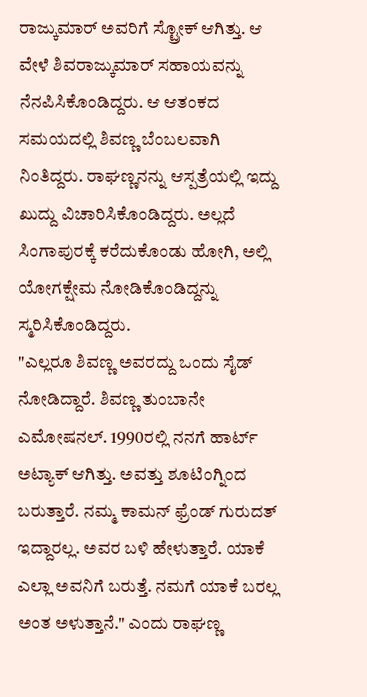ರಾಜ್ಕುಮಾರ್ ಅವರಿಗೆ ಸ್ಟ್ರೋಕ್ ಆಗಿತ್ತು. ಆ ವೇಳೆ ಶಿವರಾಜ್ಕುಮಾರ್ ಸಹಾಯವನ್ನು ನೆನಪಿಸಿಕೊಂಡಿದ್ದರು. ಆ ಆತಂಕದ ಸಮಯದಲ್ಲಿ ಶಿವಣ್ಣ ಬೆಂಬಲವಾಗಿ ನಿಂತಿದ್ದರು. ರಾಘಣ್ಣನನ್ನು ಆಸ್ಪತ್ರೆಯಲ್ಲಿ ಇದ್ದು ಖುದ್ದು ವಿಚಾರಿಸಿಕೊಂಡಿದ್ದರು. ಅಲ್ಲದೆ ಸಿಂಗಾಪುರಕ್ಕೆ ಕರೆದುಕೊಂಡು ಹೋಗಿ, ಅಲ್ಲಿ ಯೋಗಕ್ಷೇಮ ನೋಡಿಕೊಂಡಿದ್ದನ್ನು ಸ್ಮರಿಸಿಕೊಂಡಿದ್ದರು.
"ಎಲ್ಲರೂ ಶಿವಣ್ಣ ಅವರದ್ದು ಒಂದು ಸೈಡ್ ನೋಡಿದ್ದಾರೆ. ಶಿವಣ್ಣ ತುಂಬಾನೇ ಎಮೋಷನಲ್. 1990ರಲ್ಲಿ ನನಗೆ ಹಾರ್ಟ್ ಅಟ್ಯಾಕ್ ಆಗಿತ್ತು. ಅವತ್ತು ಶೂಟಿಂಗ್ನಿಂದ ಬರುತ್ತಾರೆ. ನಮ್ಮ ಕಾಮನ್ ಫ್ರೆಂಡ್ ಗುರುದತ್ ಇದ್ದಾರಲ್ಲ. ಅವರ ಬಳಿ ಹೇಳುತ್ತಾರೆ. ಯಾಕೆ ಎಲ್ಲಾ ಅವನಿಗೆ ಬರುತ್ತೆ. ನಮಗೆ ಯಾಕೆ ಬರಲ್ಲ ಅಂತ ಅಳುತ್ತಾನೆ." ಎಂದು ರಾಘಣ್ಣ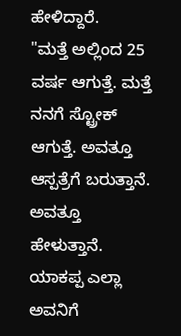ಹೇಳಿದ್ದಾರೆ.
"ಮತ್ತೆ ಅಲ್ಲಿಂದ 25 ವರ್ಷ ಆಗುತ್ತೆ. ಮತ್ತೆ ನನಗೆ ಸ್ಟ್ರೋಕ್ ಆಗುತ್ತೆ. ಅವತ್ತೂ ಆಸ್ಪತ್ರೆಗೆ ಬರುತ್ತಾನೆ. ಅವತ್ತೂ ಹೇಳುತ್ತಾನೆ. ಯಾಕಪ್ಪ ಎಲ್ಲಾ ಅವನಿಗೆ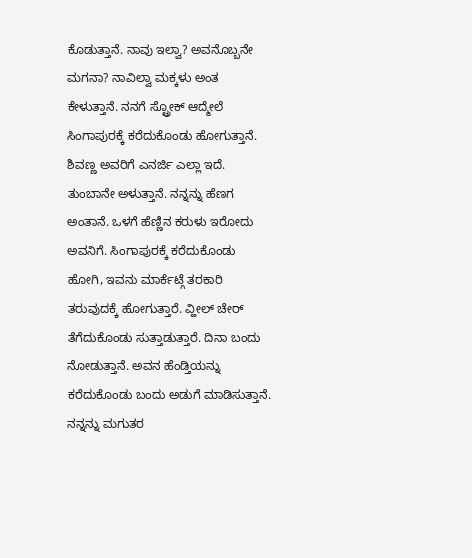ಕೊಡುತ್ತಾನೆ. ನಾವು ಇಲ್ವಾ? ಅವನೊಬ್ಬನೇ ಮಗನಾ? ನಾವಿಲ್ವಾ ಮಕ್ಕಳು ಅಂತ ಕೇಳುತ್ತಾನೆ. ನನಗೆ ಸ್ಟ್ರೋಕ್ ಆದ್ಮೇಲೆ ಸಿಂಗಾಪುರಕ್ಕೆ ಕರೆದುಕೊಂಡು ಹೋಗುತ್ತಾನೆ. ಶಿವಣ್ಣ ಅವರಿಗೆ ಎನರ್ಜಿ ಎಲ್ಲಾ ಇದೆ. ತುಂಬಾನೇ ಅಳುತ್ತಾನೆ. ನನ್ನನ್ನು ಹೆಣಗ ಅಂತಾನೆ. ಒಳಗೆ ಹೆಣ್ಣಿನ ಕರುಳು ಇರೋದು ಅವನಿಗೆ. ಸಿಂಗಾಪುರಕ್ಕೆ ಕರೆದುಕೊಂಡು ಹೋಗಿ, ಇವನು ಮಾರ್ಕೆಟ್ಗೆ ತರಕಾರಿ ತರುವುದಕ್ಕೆ ಹೋಗುತ್ತಾರೆ. ವ್ಹೀಲ್ ಚೇರ್ ತೆಗೆದುಕೊಂಡು ಸುತ್ತಾಡುತ್ತಾರೆ. ದಿನಾ ಬಂದು ನೋಡುತ್ತಾನೆ. ಅವನ ಹೆಂಡ್ತಿಯನ್ನು ಕರೆದುಕೊಂಡು ಬಂದು ಅಡುಗೆ ಮಾಡಿಸುತ್ತಾನೆ. ನನ್ನನ್ನು ಮಗುತರ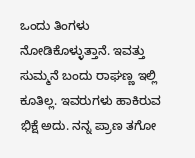ಒಂದು ತಿಂಗಳು ನೋಡಿಕೊಳ್ಳುತ್ತಾನೆ. ಇವತ್ತು ಸುಮ್ಮನೆ ಬಂದು ರಾಘಣ್ಣ ಇಲ್ಲಿ ಕೂತಿಲ್ಲ. ಇವರುಗಳು ಹಾಕಿರುವ ಭಿಕ್ಷೆ ಅದು. ನನ್ನ ಪ್ರಾಣ ತಗೋ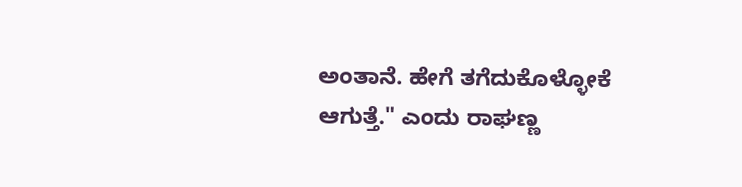ಅಂತಾನೆ. ಹೇಗೆ ತಗೆದುಕೊಳ್ಳೋಕೆ ಆಗುತ್ತೆ." ಎಂದು ರಾಘಣ್ಣ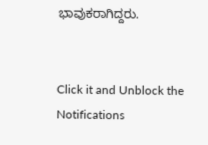ಭಾವುಕರಾಗಿದ್ದರು.


Click it and Unblock the Notifications